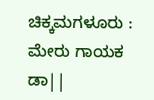ಚಿಕ್ಕಮಗಳೂರು : ಮೇರು ಗಾಯಕ ಡಾ||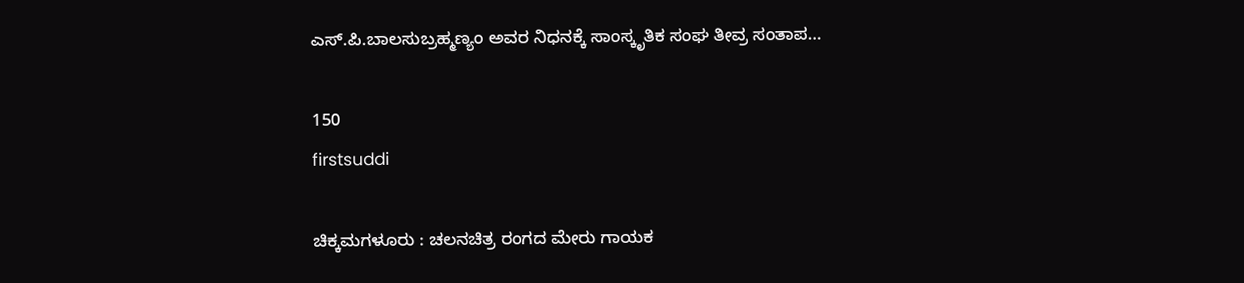ಎಸ್.ಪಿ.ಬಾಲಸುಬ್ರಹ್ಮಣ್ಯಂ ಅವರ ನಿಧನಕ್ಕೆ ಸಾಂಸ್ಕೃತಿಕ ಸಂಘ ತೀವ್ರ ಸಂತಾಪ…

150
firstsuddi

ಚಿಕ್ಕಮಗಳೂರು : ಚಲನಚಿತ್ರ ರಂಗದ ಮೇರು ಗಾಯಕ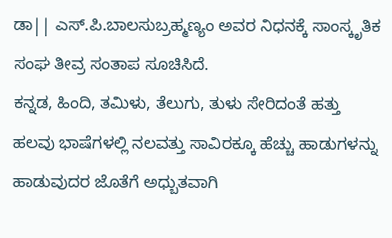ಡಾ|| ಎಸ್.ಪಿ.ಬಾಲಸುಬ್ರಹ್ಮಣ್ಯಂ ಅವರ ನಿಧನಕ್ಕೆ ಸಾಂಸ್ಕೃತಿಕ ಸಂಘ ತೀವ್ರ ಸಂತಾಪ ಸೂಚಿಸಿದೆ.
ಕನ್ನಡ, ಹಿಂದಿ, ತಮಿಳು, ತೆಲುಗು, ತುಳು ಸೇರಿದಂತೆ ಹತ್ತು ಹಲವು ಭಾಷೆಗಳಲ್ಲಿ ನಲವತ್ತು ಸಾವಿರಕ್ಕೂ ಹೆಚ್ಚು ಹಾಡುಗಳನ್ನು ಹಾಡುವುದರ ಜೊತೆಗೆ ಅಧ್ಬುತವಾಗಿ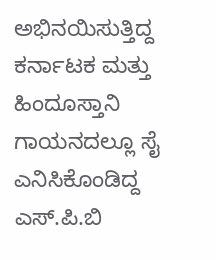ಅಭಿನಯಿಸುತ್ತಿದ್ದ ಕರ್ನಾಟಕ ಮತ್ತು ಹಿಂದೂಸ್ತಾನಿ ಗಾಯನದಲ್ಲೂ ಸೈ ಎನಿಸಿಕೊಂಡಿದ್ದ ಎಸ್.ಪಿ.ಬಿ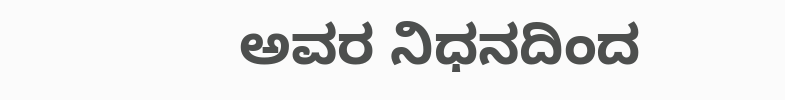ಅವರ ನಿಧನದಿಂದ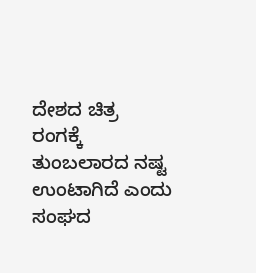ದೇಶದ ಚಿತ್ರ ರಂಗಕ್ಕೆ ತುಂಬಲಾರದ ನಷ್ಟ ಉಂಟಾಗಿದೆ ಎಂದು ಸಂಘದ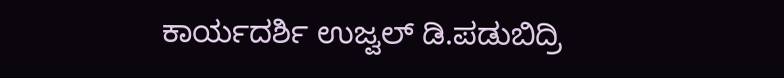ಕಾರ್ಯದರ್ಶಿ ಉಜ್ವಲ್ ಡಿ.ಪಡುಬಿದ್ರಿ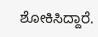ಶೋಕಿಸಿದ್ದಾರೆ.